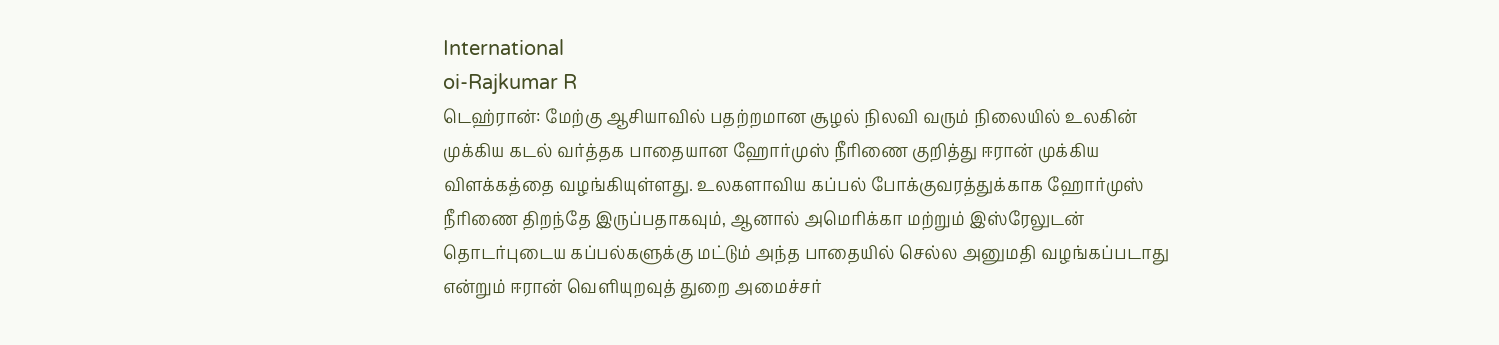International
oi-Rajkumar R
டெஹ்ரான்: மேற்கு ஆசியாவில் பதற்றமான சூழல் நிலவி வரும் நிலையில் உலகின் முக்கிய கடல் வர்த்தக பாதையான ஹோர்முஸ் நீரிணை குறித்து ஈரான் முக்கிய விளக்கத்தை வழங்கியுள்ளது. உலகளாவிய கப்பல் போக்குவரத்துக்காக ஹோர்முஸ் நீரிணை திறந்தே இருப்பதாகவும், ஆனால் அமெரிக்கா மற்றும் இஸ்ரேலுடன் தொடர்புடைய கப்பல்களுக்கு மட்டும் அந்த பாதையில் செல்ல அனுமதி வழங்கப்படாது என்றும் ஈரான் வெளியுறவுத் துறை அமைச்சர்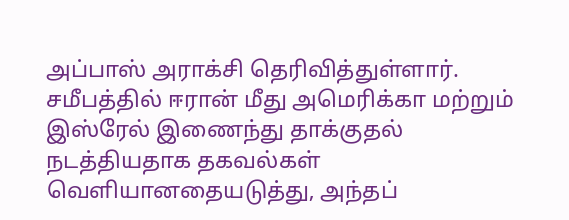அப்பாஸ் அராக்சி தெரிவித்துள்ளார்.
சமீபத்தில் ஈரான் மீது அமெரிக்கா மற்றும் இஸ்ரேல் இணைந்து தாக்குதல் நடத்தியதாக தகவல்கள் வெளியானதையடுத்து, அந்தப்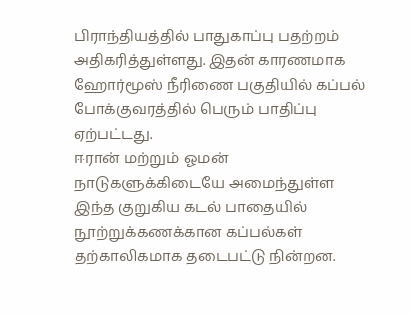பிராந்தியத்தில் பாதுகாப்பு பதற்றம் அதிகரித்துள்ளது. இதன் காரணமாக ஹோர்மூஸ் நீரிணை பகுதியில் கப்பல் போக்குவரத்தில் பெரும் பாதிப்பு ஏற்பட்டது.
ஈரான் மற்றும் ஓமன் நாடுகளுக்கிடையே அமைந்துள்ள இந்த குறுகிய கடல் பாதையில் நூற்றுக்கணக்கான கப்பல்கள் தற்காலிகமாக தடைபட்டு நின்றன.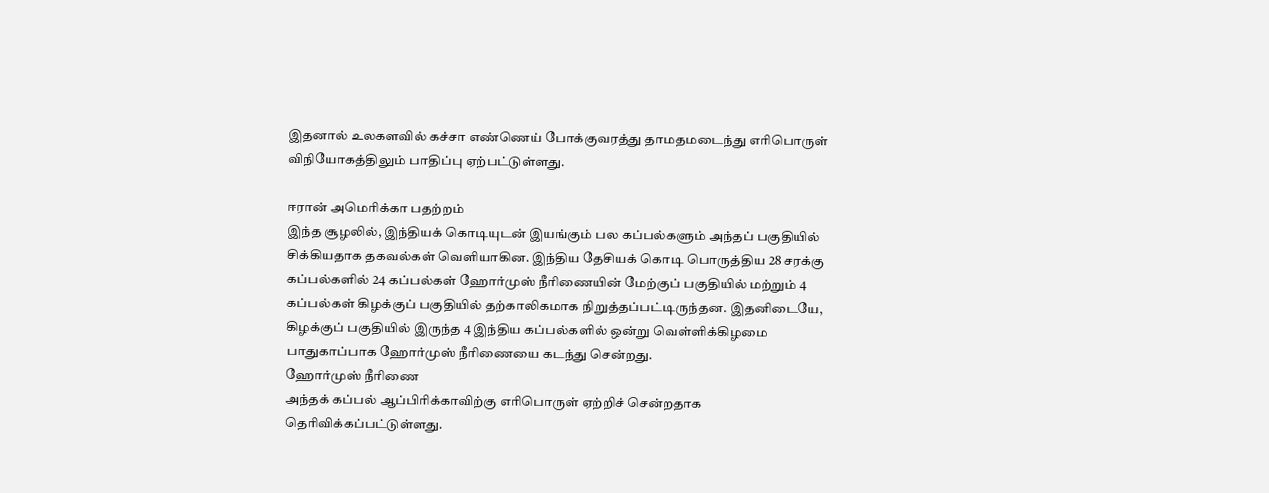இதனால் உலகளவில் கச்சா எண்ணெய் போக்குவரத்து தாமதமடைந்து எரிபொருள் விநியோகத்திலும் பாதிப்பு ஏற்பட்டுள்ளது.

ஈரான் அமெரிக்கா பதற்றம்
இந்த சூழலில், இந்தியக் கொடியுடன் இயங்கும் பல கப்பல்களும் அந்தப் பகுதியில் சிக்கியதாக தகவல்கள் வெளியாகின. இந்திய தேசியக் கொடி பொருத்திய 28 சரக்கு கப்பல்களில் 24 கப்பல்கள் ஹோர்முஸ் நீரிணையின் மேற்குப் பகுதியில் மற்றும் 4 கப்பல்கள் கிழக்குப் பகுதியில் தற்காலிகமாக நிறுத்தப்பட்டிருந்தன. இதனிடையே, கிழக்குப் பகுதியில் இருந்த 4 இந்திய கப்பல்களில் ஒன்று வெள்ளிக்கிழமை பாதுகாப்பாக ஹோர்முஸ் நீரிணையை கடந்து சென்றது.
ஹோர்முஸ் நீரிணை
அந்தக் கப்பல் ஆப்பிரிக்காவிற்கு எரிபொருள் ஏற்றிச் சென்றதாக தெரிவிக்கப்பட்டுள்ளது.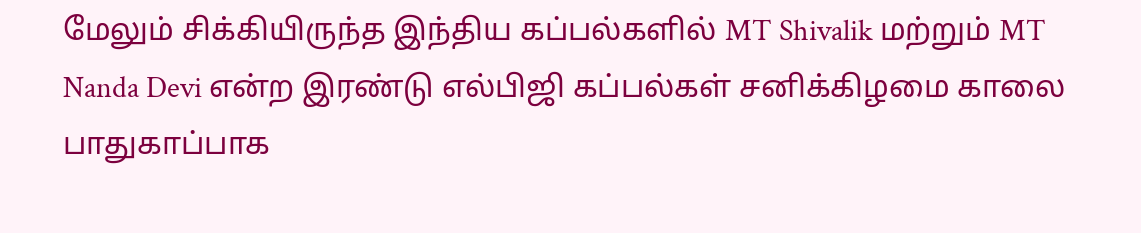மேலும் சிக்கியிருந்த இந்திய கப்பல்களில் MT Shivalik மற்றும் MT Nanda Devi என்ற இரண்டு எல்பிஜி கப்பல்கள் சனிக்கிழமை காலை பாதுகாப்பாக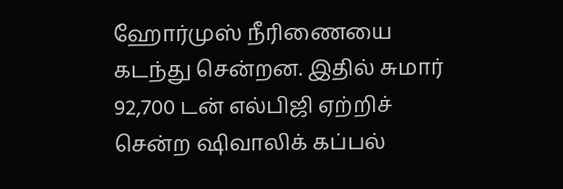ஹோர்முஸ் நீரிணையை கடந்து சென்றன. இதில் சுமார் 92,700 டன் எல்பிஜி ஏற்றிச் சென்ற ஷிவாலிக் கப்பல்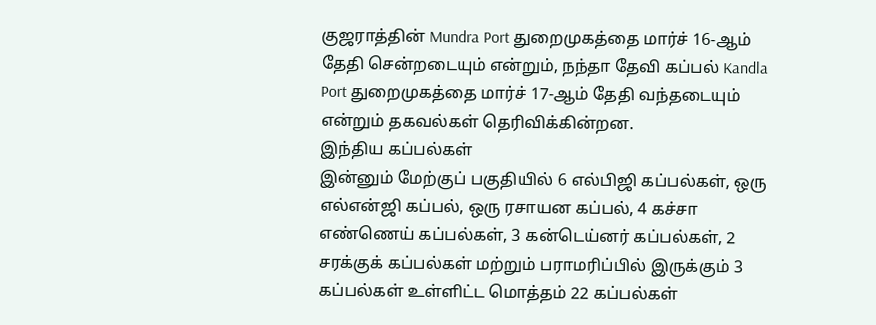குஜராத்தின் Mundra Port துறைமுகத்தை மார்ச் 16-ஆம் தேதி சென்றடையும் என்றும், நந்தா தேவி கப்பல் Kandla Port துறைமுகத்தை மார்ச் 17-ஆம் தேதி வந்தடையும் என்றும் தகவல்கள் தெரிவிக்கின்றன.
இந்திய கப்பல்கள்
இன்னும் மேற்குப் பகுதியில் 6 எல்பிஜி கப்பல்கள், ஒரு எல்என்ஜி கப்பல், ஒரு ரசாயன கப்பல், 4 கச்சா எண்ணெய் கப்பல்கள், 3 கன்டெய்னர் கப்பல்கள், 2 சரக்குக் கப்பல்கள் மற்றும் பராமரிப்பில் இருக்கும் 3 கப்பல்கள் உள்ளிட்ட மொத்தம் 22 கப்பல்கள்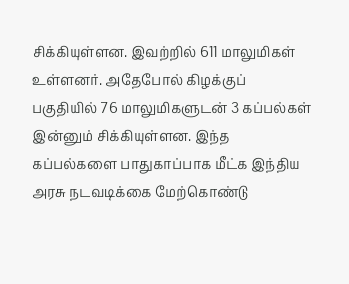சிக்கியுள்ளன. இவற்றில் 611 மாலுமிகள் உள்ளனர். அதேபோல் கிழக்குப் பகுதியில் 76 மாலுமிகளுடன் 3 கப்பல்கள் இன்னும் சிக்கியுள்ளன. இந்த கப்பல்களை பாதுகாப்பாக மீட்க இந்திய அரசு நடவடிக்கை மேற்கொண்டு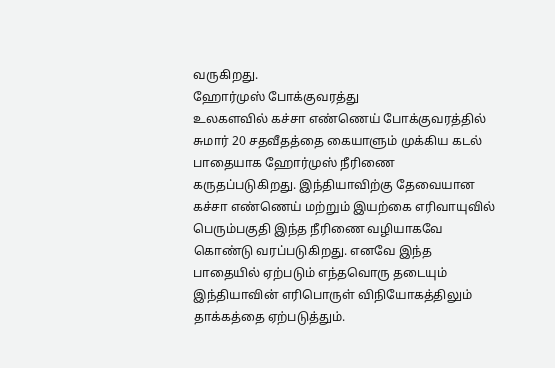வருகிறது.
ஹோர்முஸ் போக்குவரத்து
உலகளவில் கச்சா எண்ணெய் போக்குவரத்தில் சுமார் 20 சதவீதத்தை கையாளும் முக்கிய கடல் பாதையாக ஹோர்முஸ் நீரிணை கருதப்படுகிறது. இந்தியாவிற்கு தேவையான கச்சா எண்ணெய் மற்றும் இயற்கை எரிவாயுவில் பெரும்பகுதி இந்த நீரிணை வழியாகவே கொண்டு வரப்படுகிறது. எனவே இந்த பாதையில் ஏற்படும் எந்தவொரு தடையும் இந்தியாவின் எரிபொருள் விநியோகத்திலும் தாக்கத்தை ஏற்படுத்தும்.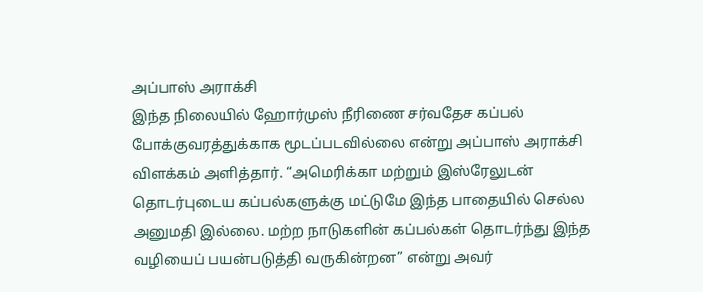அப்பாஸ் அராக்சி
இந்த நிலையில் ஹோர்முஸ் நீரிணை சர்வதேச கப்பல் போக்குவரத்துக்காக மூடப்படவில்லை என்று அப்பாஸ் அராக்சி விளக்கம் அளித்தார். “அமெரிக்கா மற்றும் இஸ்ரேலுடன் தொடர்புடைய கப்பல்களுக்கு மட்டுமே இந்த பாதையில் செல்ல அனுமதி இல்லை. மற்ற நாடுகளின் கப்பல்கள் தொடர்ந்து இந்த வழியைப் பயன்படுத்தி வருகின்றன” என்று அவர்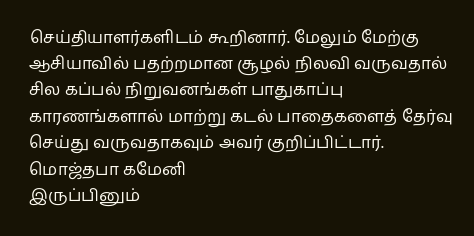செய்தியாளர்களிடம் கூறினார். மேலும் மேற்கு ஆசியாவில் பதற்றமான சூழல் நிலவி வருவதால் சில கப்பல் நிறுவனங்கள் பாதுகாப்பு காரணங்களால் மாற்று கடல் பாதைகளைத் தேர்வு செய்து வருவதாகவும் அவர் குறிப்பிட்டார்.
மொஜ்தபா கமேனி
இருப்பினும்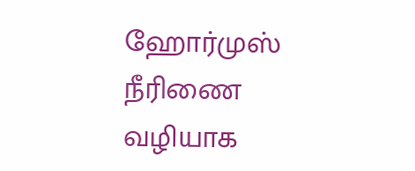ஹோர்முஸ் நீரிணை வழியாக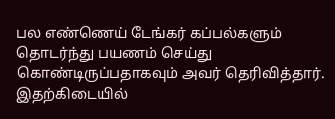பல எண்ணெய் டேங்கர் கப்பல்களும் தொடர்ந்து பயணம் செய்து கொண்டிருப்பதாகவும் அவர் தெரிவித்தார். இதற்கிடையில்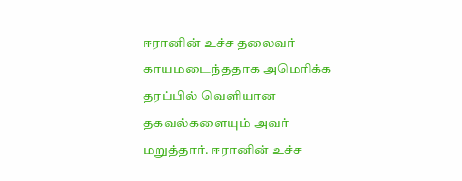ஈரானின் உச்ச தலைவர் காயமடைந்ததாக அமெரிக்க தரப்பில் வெளியான தகவல்களையும் அவர் மறுத்தார். ஈரானின் உச்ச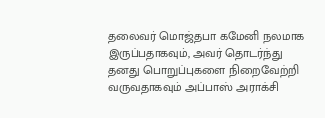தலைவர் மொஜ்தபா கமேனி நலமாக இருப்பதாகவும், அவர் தொடர்ந்து தனது பொறுப்புகளை நிறைவேற்றி வருவதாகவும் அப்பாஸ் அராக்சி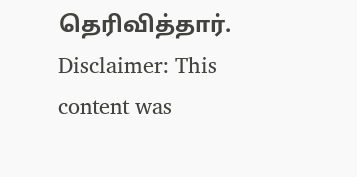தெரிவித்தார்.
Disclaimer: This content was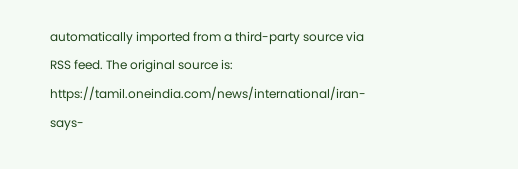automatically imported from a third-party source via RSS feed. The original source is: https://tamil.oneindia.com/news/international/iran-says-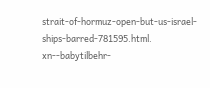strait-of-hormuz-open-but-us-israel-ships-barred-781595.html. xn--babytilbehr-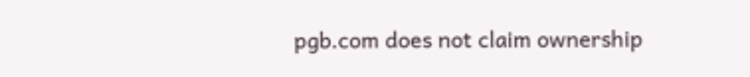pgb.com does not claim ownership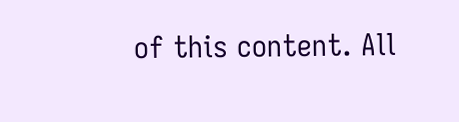of this content. All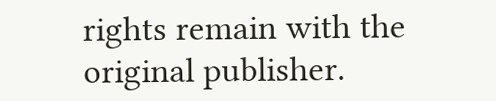rights remain with the original publisher.